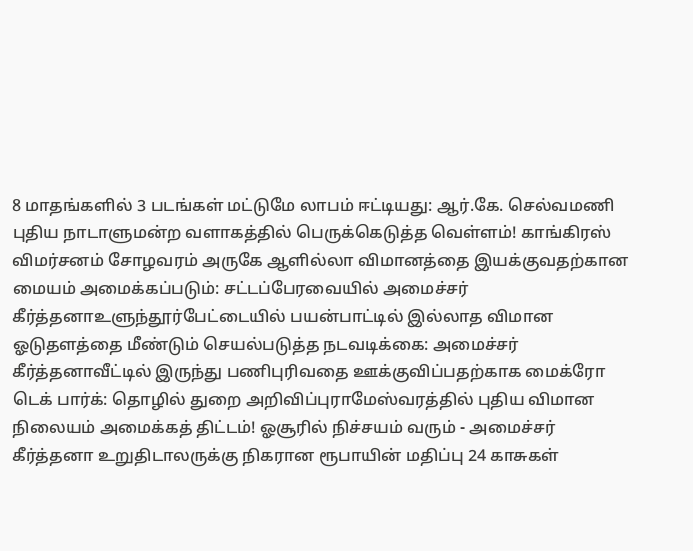8 மாதங்களில் 3 படங்கள் மட்டுமே லாபம் ஈட்டியது: ஆர்.கே. செல்வமணி புதிய நாடாளுமன்ற வளாகத்தில் பெருக்கெடுத்த வெள்ளம்! காங்கிரஸ் விமர்சனம் சோழவரம் அருகே ஆளில்லா விமானத்தை இயக்குவதற்கான மையம் அமைக்கப்படும்: சட்டப்பேரவையில் அமைச்சர் கீர்த்தனாஉளுந்தூர்பேட்டையில் பயன்பாட்டில் இல்லாத விமான ஓடுதளத்தை மீண்டும் செயல்படுத்த நடவடிக்கை: அமைச்சர் கீர்த்தனாவீட்டில் இருந்து பணிபுரிவதை ஊக்குவிப்பதற்காக மைக்ரோ டெக் பார்க்: தொழில் துறை அறிவிப்புராமேஸ்வரத்தில் புதிய விமான நிலையம் அமைக்கத் திட்டம்! ஓசூரில் நிச்சயம் வரும் - அமைச்சர் கீர்த்தனா உறுதிடாலருக்கு நிகரான ரூபாயின் மதிப்பு 24 காசுகள்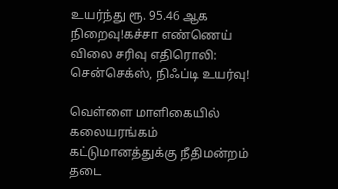உயர்ந்து ரூ. 95.46 ஆக நிறைவு!கச்சா எண்ணெய் விலை சரிவு எதிரொலி: சென்செக்ஸ், நிஃப்டி உயர்வு!

வெள்ளை மாளிகையில் கலையரங்கம் கட்டுமானத்துக்கு நீதிமன்றம் தடை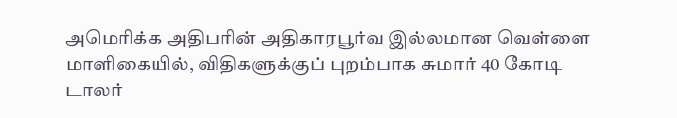அமெரிக்க அதிபரின் அதிகாரபூர்வ இல்லமான வெள்ளை மாளிகையில், விதிகளுக்குப் புறம்பாக சுமார் 40 கோடி டாலர்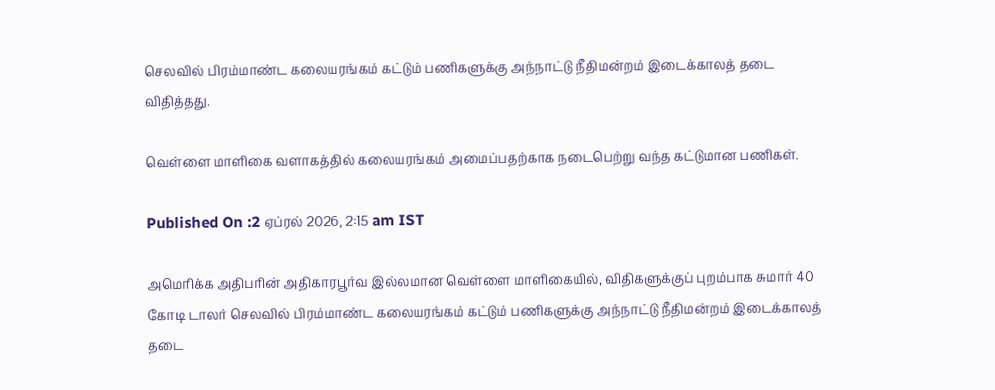செலவில் பிரம்மாண்ட கலையரங்கம் கட்டும் பணிகளுக்கு அந்நாட்டு நீதிமன்றம் இடைக்காலத் தடை விதித்தது.

வெள்ளை மாளிகை வளாகத்தில் கலையரங்கம் அமைப்பதற்காக நடைபெற்று வந்த கட்டுமான பணிகள்.

Published On :2 ஏப்ரல் 2026, 2:15 am IST

அமெரிக்க அதிபரின் அதிகாரபூர்வ இல்லமான வெள்ளை மாளிகையில், விதிகளுக்குப் புறம்பாக சுமார் 40 கோடி டாலர் செலவில் பிரம்மாண்ட கலையரங்கம் கட்டும் பணிகளுக்கு அந்நாட்டு நீதிமன்றம் இடைக்காலத் தடை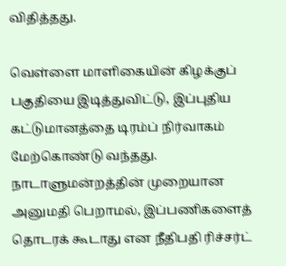விதித்தது.

வெள்ளை மாளிகையின் கிழக்குப் பகுதியை இடித்துவிட்டு, இப்புதிய கட்டுமானத்தை டிரம்ப் நிர்வாகம் மேற்கொண்டு வந்தது. நாடாளுமன்றத்தின் முறையான அனுமதி பெறாமல், இப்பணிகளைத் தொடரக் கூடாது என நீதிபதி ரிச்சர்ட்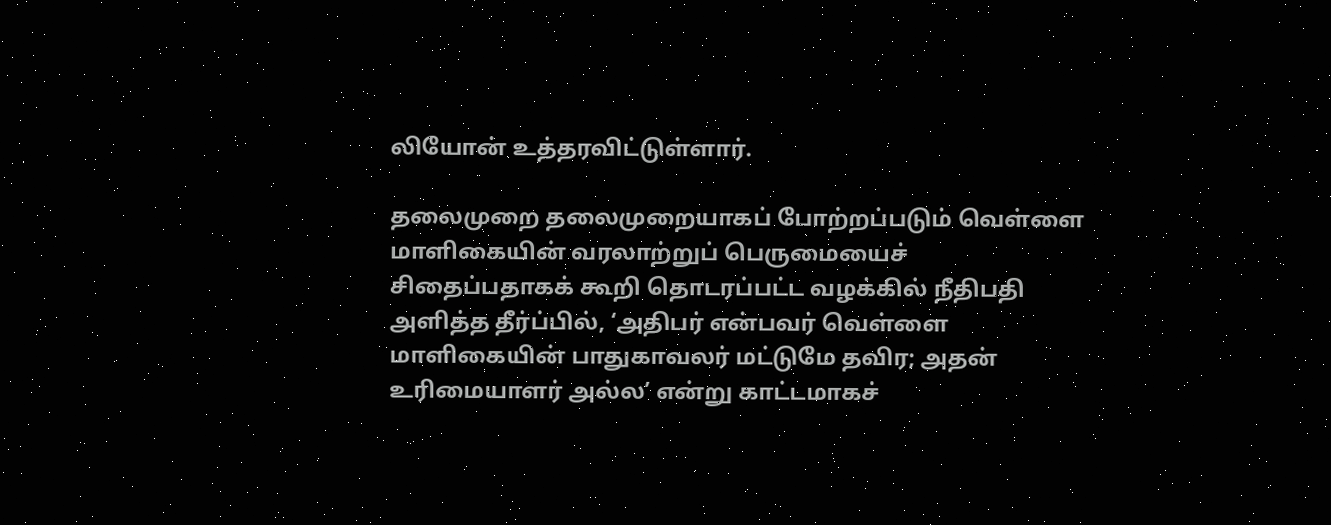லியோன் உத்தரவிட்டுள்ளார்.

தலைமுறை தலைமுறையாகப் போற்றப்படும் வெள்ளை மாளிகையின் வரலாற்றுப் பெருமையைச் சிதைப்பதாகக் கூறி தொடரப்பட்ட வழக்கில் நீதிபதி அளித்த தீர்ப்பில், ‘அதிபர் என்பவர் வெள்ளை மாளிகையின் பாதுகாவலர் மட்டுமே தவிர; அதன் உரிமையாளர் அல்ல’ என்று காட்டமாகச்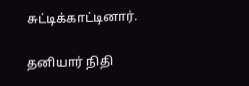சுட்டிக்காட்டினார்.

தனியார் நிதி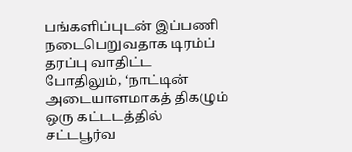பங்களிப்புடன் இப்பணி நடைபெறுவதாக டிரம்ப் தரப்பு வாதிட்ட போதிலும், ‘நாட்டின் அடையாளமாகத் திகழும் ஒரு கட்டடத்தில் சட்டபூர்வ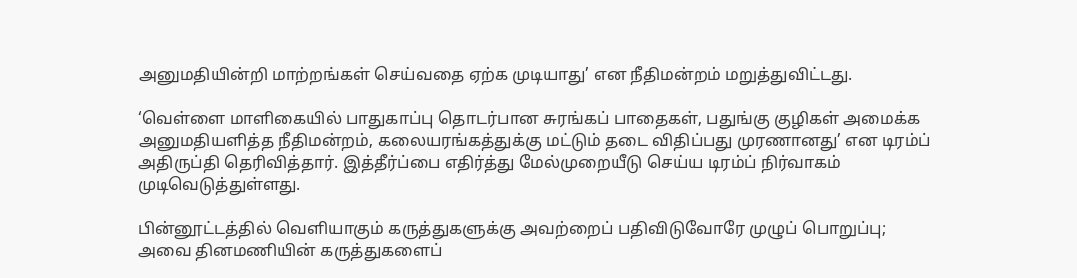அனுமதியின்றி மாற்றங்கள் செய்வதை ஏற்க முடியாது’ என நீதிமன்றம் மறுத்துவிட்டது.

‘வெள்ளை மாளிகையில் பாதுகாப்பு தொடர்பான சுரங்கப் பாதைகள், பதுங்கு குழிகள் அமைக்க அனுமதியளித்த நீதிமன்றம், கலையரங்கத்துக்கு மட்டும் தடை விதிப்பது முரணானது’ என டிரம்ப் அதிருப்தி தெரிவித்தார். இத்தீர்ப்பை எதிர்த்து மேல்முறையீடு செய்ய டிரம்ப் நிர்வாகம் முடிவெடுத்துள்ளது.

பின்னூட்டத்தில் வெளியாகும் கருத்துகளுக்கு அவற்றைப் பதிவிடுவோரே முழுப் பொறுப்பு; அவை தினமணியின் கருத்துகளைப்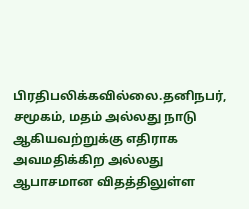பிரதிபலிக்கவில்லை.தனிநபர், சமூகம், மதம் அல்லது நாடு ஆகியவற்றுக்கு எதிராக அவமதிக்கிற அல்லது ஆபாசமான விதத்திலுள்ள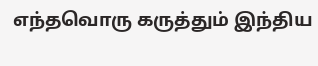எந்தவொரு கருத்தும் இந்திய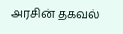அரசின் தகவல்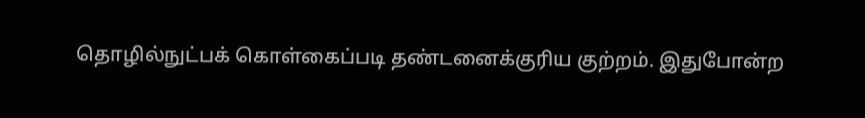தொழில்நுட்பக் கொள்கைப்படி தண்டனைக்குரிய குற்றம். இதுபோன்ற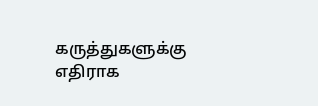கருத்துகளுக்கு எதிராக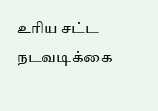உரிய சட்ட நடவடிக்கை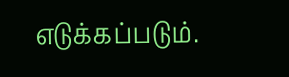எடுக்கப்படும்.